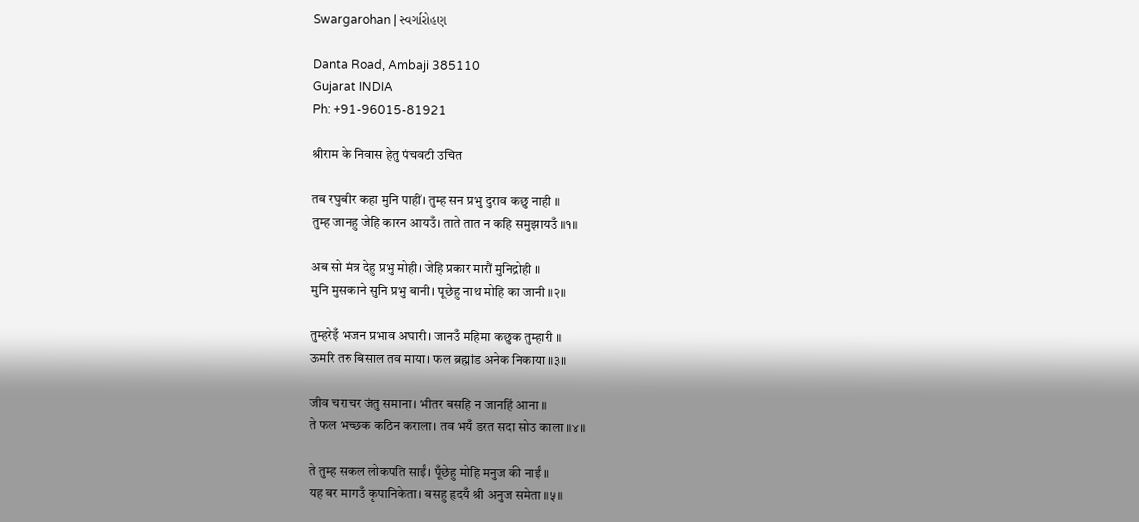Swargarohan | સ્વર્ગારોહણ

Danta Road, Ambaji 385110
Gujarat INDIA
Ph: +91-96015-81921

श्रीराम के निवास हेतु पंचवटी उचित

तब रघुबीर कहा मुनि पाहीं। तुम्ह सन प्रभु दुराव कछु नाही ॥
तुम्ह जानहु जेहि कारन आयउँ। ताते तात न कहि समुझायउँ ॥१॥

अब सो मंत्र देहु प्रभु मोही। जेहि प्रकार मारौं मुनिद्रोही ॥
मुनि मुसकाने सुनि प्रभु बानी। पूछेहु नाथ मोहि का जानी ॥२॥

तुम्हरेइँ भजन प्रभाव अघारी। जानउँ महिमा कछुक तुम्हारी ॥
ऊमरि तरु बिसाल तव माया। फल ब्रह्मांड अनेक निकाया ॥३॥

जीव चराचर जंतु समाना। भीतर बसहि न जानहिं आना ॥
ते फल भच्छक कठिन कराला। तव भयँ डरत सदा सोउ काला ॥४॥

ते तुम्ह सकल लोकपति साईं। पूँछेहु मोहि मनुज की नाईं ॥
यह बर मागउँ कृपानिकेता। बसहु हृदयँ श्री अनुज समेता ॥५॥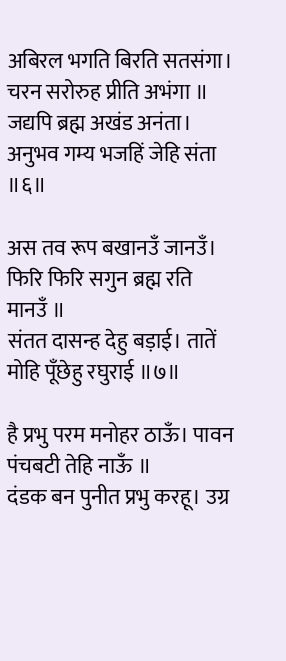अबिरल भगति बिरति सतसंगा। चरन सरोरुह प्रीति अभंगा ॥
जद्यपि ब्रह्म अखंड अनंता। अनुभव गम्य भजहिं जेहि संता ॥६॥

अस तव रूप बखानउँ जानउँ। फिरि फिरि सगुन ब्रह्म रति मानउँ ॥
संतत दासन्ह देहु बड़ाई। तातें मोहि पूँछेहु रघुराई ॥७॥

है प्रभु परम मनोहर ठाऊँ। पावन पंचबटी तेहि नाऊँ ॥
दंडक बन पुनीत प्रभु करहू। उग्र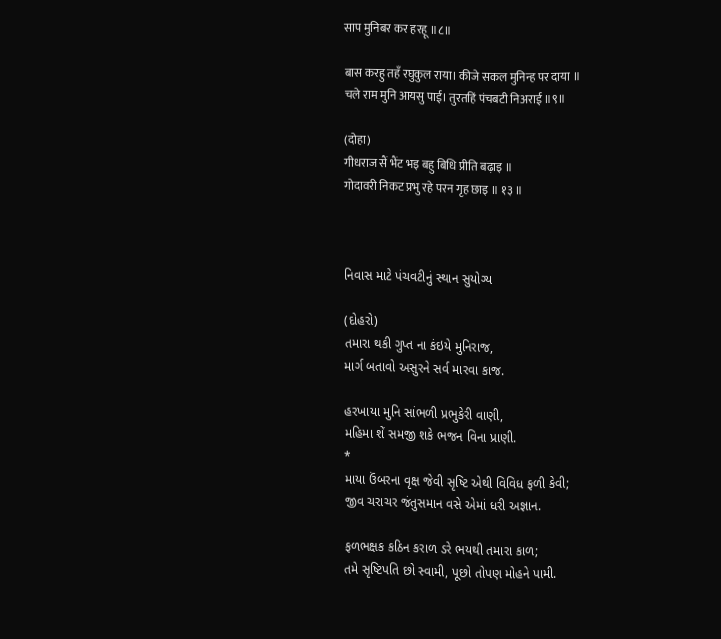साप मुनिबर कर हरहू ॥८॥

बास करहु तहँ रघुकुल राया। कीजे सकल मुनिन्ह पर दाया ॥
चले राम मुनि आयसु पाई। तुरतहिं पंचबटी निअराई ॥९॥

(दोहा)
गीधराज सैं भैंट भइ बहु बिधि प्रीति बढ़ाइ ॥
गोदावरी निकट प्रभु रहे परन गृह छाइ ॥ १३ ॥



નિવાસ માટે પંચવટીનું સ્થાન સુયોગ્ય

(દોહરો)
તમારા થકી ગુપ્ત ના કંઇયે મુનિરાજ,
માર્ગ બતાવો અસુરને સર્વ મારવા કાજ.

હરખાયા મુનિ સાંભળી પ્રભુકેરી વાણી,
મહિમા શેં સમજી શકે ભજન વિના પ્રાણી.
*
માયા ઉંબરના વૃક્ષ જેવી સૃષ્ટિ એથી વિવિધ ફળી કેવી;
જીવ ચરાચર જંતુસમાન વસે એમાં ધરી અજ્ઞાન.

ફળભક્ષક કઠિન કરાળ ડરે ભયથી તમારા કાળ;
તમે સૃષ્ટિપતિ છો સ્વામી, પૂછો તોપણ મોહને પામી.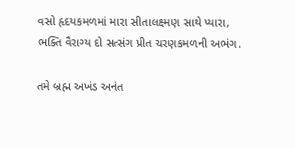વસો હૃદયકમળમાં મારા સીતાલક્ષ્મણ સાથે પ્યારા,
ભક્તિ વૈરાગ્ય દો સત્સંગ પ્રીત ચરણકમળની અભંગ.

તમે બ્રહ્મ અખંડ અનંત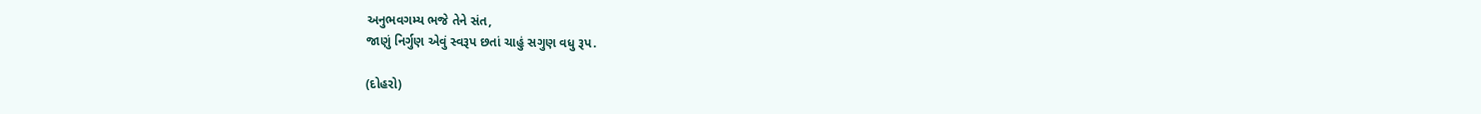અનુભવગમ્ય ભજે તેને સંત,
જાણું નિર્ગુણ એવું સ્વરૂપ છતાં ચાહું સગુણ વધુ રૂપ.

(દોહરો)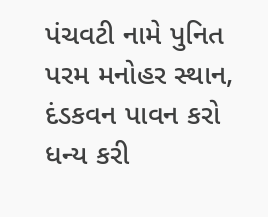પંચવટી નામે પુનિત પરમ મનોહર સ્થાન,
દંડકવન પાવન કરો ધન્ય કરી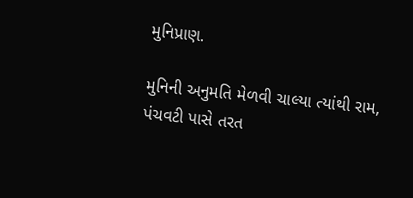મુનિપ્રાણ.

મુનિની અનુમતિ મેળવી ચાલ્યા ત્યાંથી રામ,
પંચવટી પાસે તરત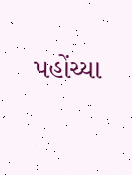પહોંચ્યા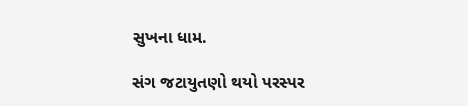સુખના ધામ.

સંગ જટાયુતણો થયો પરસ્પર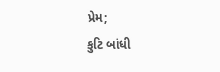પ્રેમ;
કુટિ બાંધી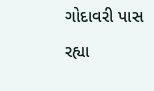ગોદાવરી પાસ રહ્યા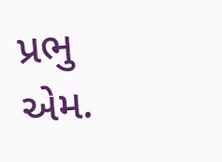પ્રભુ એમ.